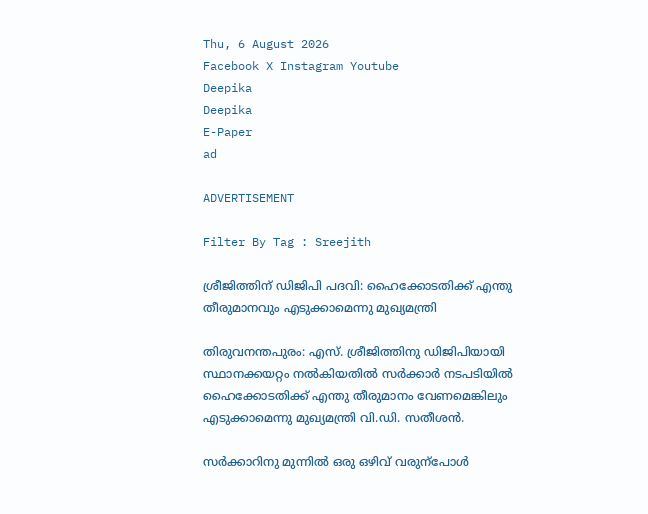Thu, 6 August 2026
Facebook X Instagram Youtube
Deepika
Deepika
E-Paper
ad

ADVERTISEMENT

Filter By Tag : Sreejith

ശ്രീജിത്തിന് ഡിജിപി പദവി: ഹൈക്കോടതിക്ക് എന്തു തീരുമാനവും എടുക്കാമെന്നു മുഖ്യമന്ത്രി

തിരുവനന്തപുരം: എസ്. ശ്രീജിത്തിനു ഡിജിപിയായി സ്ഥാനക്കയറ്റം നൽകിയതിൽ സർക്കാർ നടപടിയിൽ ഹൈക്കോടതിക്ക് എന്തു തീരുമാനം വേണമെങ്കിലും എടുക്കാമെന്നു മുഖ്യമന്ത്രി വി.ഡി. സതീശൻ.

സർക്കാറിനു മുന്നിൽ ഒരു ഒഴിവ് വരുന്പോൾ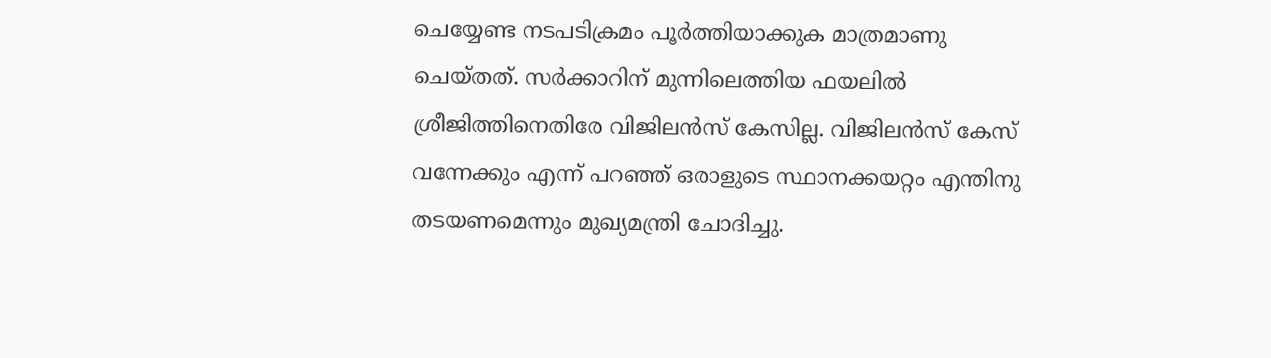ചെയ്യേണ്ട നടപടിക്രമം പൂർത്തിയാക്കുക മാത്രമാണു ചെയ്തത്. സർക്കാറിന് മുന്നിലെത്തിയ ഫയലിൽ ശ്രീജിത്തിനെതിരേ വിജിലൻസ് കേസില്ല. വിജിലൻസ് കേസ് വന്നേക്കും എന്ന് പറഞ്ഞ് ഒരാളുടെ സ്ഥാനക്കയറ്റം എന്തിനു തടയണമെന്നും മുഖ്യമന്ത്രി ചോദിച്ചു.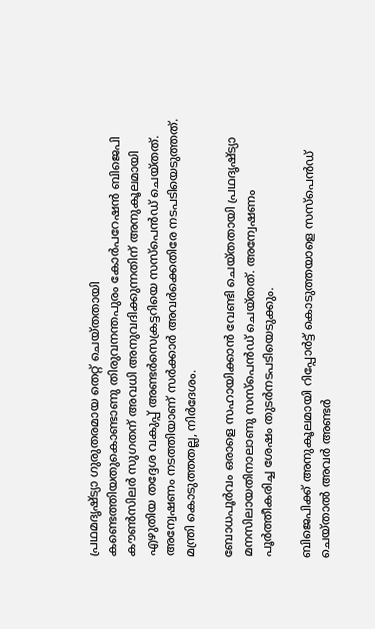പ്രഥമദൃഷ്ട്യാ ഗുരുതരമായ തെറ്റ് ചെയ്തതായി കണ്ടെത്തിയതുകൊണ്ടാണു തിരുവനന്തപുരം കോർപറേഷൻ ബിജെപി കൗണ്‍സിലർ സുഗതന് അവധി അനുവദിക്കുന്നതിന് അനുകൂലമായി എഴുതിയ തദ്ദേശ വകുപ്പ് അണ്ടർസെക്രട്ടറിയെ സസ്പെൻഡ് ചെയ്തത്. അന്വേഷണം നടത്തിയാണ് സർക്കാർ അവർക്കെതിരേ നടപടിയെടുത്തത്. മന്ത്രി കൊടുത്തതല്ല, നിർദേശം.

ബോധപൂർവം ഒരാളെ സഹായിക്കാൻ വേണ്ടി ചെയ്തതായി പ്രഥദൃഷ്ട്യാ മനസിലായതിനാലാണു സസ്പെൻഡ് ചെയ്തത്. അന്വേഷണം പൂർത്തീകരിച്ച ശേഷം തുടർനടപടിയെടുക്കും.

ബിജെപിക്ക് അനുകൂലമായി റിപ്പോർട്ട് കൊടുത്തയാളെ സസ്പെൻഡ് ചെയ്താൽ അവർ അണ്ടർ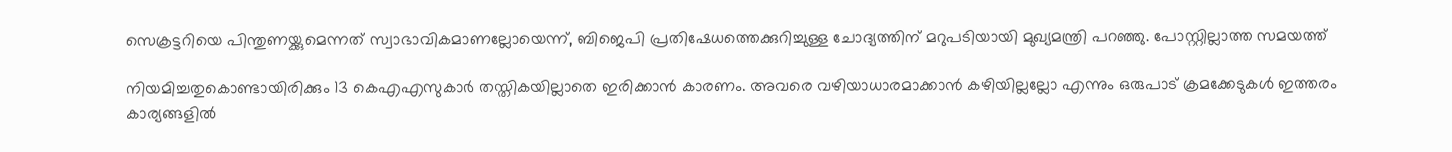സെക്രട്ടറിയെ പിന്തുണയ്ക്കുമെന്നത് സ്വാഭാവികമാണല്ലോയെന്ന്, ബിജെപി പ്രതിഷേധത്തെക്കുറിച്ചുള്ള ചോദ്യത്തിന് മറുപടിയായി മുഖ്യമന്ത്രി പറഞ്ഞു. പോസ്റ്റില്ലാത്ത സമയത്ത്

നിയമിച്ചതുകൊണ്ടായിരിക്കും 13 കെഎഎസുകാർ തസ്തികയില്ലാതെ ഇരിക്കാൻ കാരണം. അവരെ വഴിയാധാരമാക്കാൻ കഴിയില്ലല്ലോ എന്നും ഒരുപാട് ക്രമക്കേടുകൾ ഇത്തരം കാര്യങ്ങളിൽ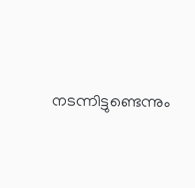നടന്നിട്ടുണ്ടെന്നും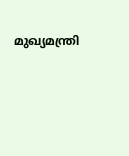മുഖ്യമന്ത്രി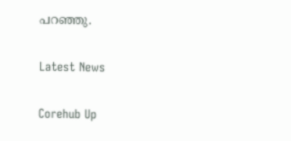പറഞ്ഞു.

Latest News

Corehub Up